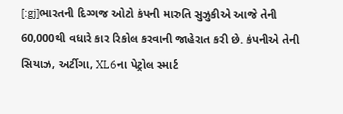[:gj]ભારતની દિગ્ગજ ઓટો કંપની મારુતિ સુઝુકીએ આજે તેની 60,000થી વધારે કાર રિકોલ કરવાની જાહેરાત કરી છે. કંપનીએ તેની સિયાઝ, અર્ટીગા, XL6ના પેટ્રોલ સ્માર્ટ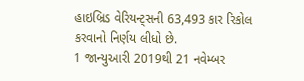હાઇબ્રિડ વેરિયન્ટ્સની 63,493 કાર રિકોલ કરવાનો નિર્ણય લીધો છે.
1 જાન્યુઆરી 2019થી 21 નવેમ્બર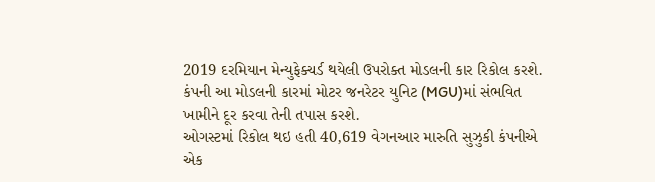2019 દરમિયાન મેન્યુફેક્ચર્ડ થયેલી ઉપરોક્ત મોડલની કાર રિકોલ કરશે. કંપની આ મોડલની કારમાં મોટર જનરેટર યુનિટ (MGU)માં સંભવિત ખામીને દૂર કરવા તેની તપાસ કરશે.
ઓગસ્ટમાં રિકોલ થઇ હતી 40,619 વેગનઆર મારુતિ સુઝુકી કંપનીએ એક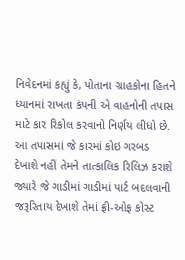નિવેદનમાં કહ્યું કે, પોતાના ગ્રાહકોના હિતને ધ્યાનમાં રાખતા કંપની એ વાહનોની તપાસ માટે કાર રિકોલ કરવાનો નિર્ણય લીધો છે. આ તપાસમાં જે કારમાં કોઇ ગરબડ દેખાશે નહીં તેમને તાત્કાલિક રિલિઝ કરાશે જ્યારે જે ગાડીમાં ગાડીમાં પાર્ટ બદલવાની જરૂરિતાય દેખાશે તેમાં ફ્રી-ઓફ કોસ્ટ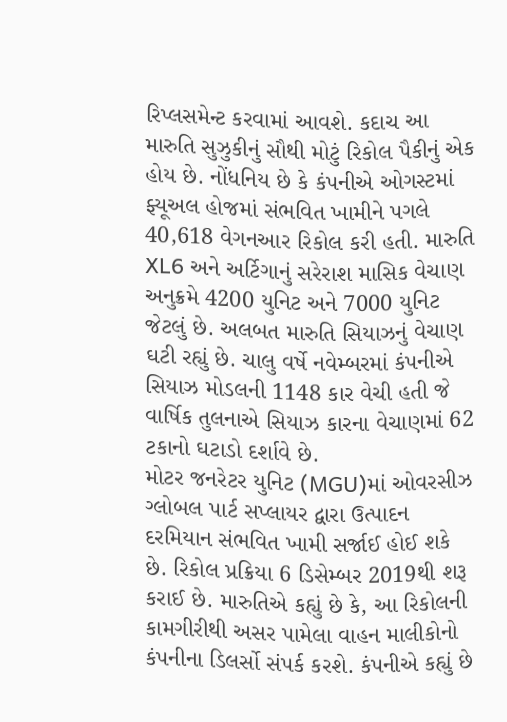રિપ્લસમેન્ટ કરવામાં આવશે. કદાચ આ મારુતિ સુઝુકીનું સૌથી મોટું રિકોલ પૈકીનું એક હોય છે. નોંધનિય છે કે કંપનીએ ઓગસ્ટમાં ફ્યૂઅલ હોજમાં સંભવિત ખામીને પગલે 40,618 વેગનઆર રિકોલ કરી હતી. મારુતિ XL6 અને અર્ટિગાનું સરેરાશ માસિક વેચાણ અનુક્રમે 4200 યુનિટ અને 7000 યુનિટ જેટલું છે. અલબત મારુતિ સિયાઝનું વેચાણ ઘટી રહ્યું છે. ચાલુ વર્ષે નવેમ્બરમાં કંપનીએ સિયાઝ મોડલની 1148 કાર વેચી હતી જે વાર્ષિક તુલનાએ સિયાઝ કારના વેચાણમાં 62 ટકાનો ઘટાડો દર્શાવે છે.
મોટર જનરેટર યુનિટ (MGU)માં ઓવરસીઝ ગ્લોબલ પાર્ટ સપ્લાયર દ્વારા ઉત્પાદન દરમિયાન સંભવિત ખામી સર્જાઈ હોઈ શકે છે. રિકોલ પ્રક્રિયા 6 ડિસેમ્બર 2019થી શરૂ કરાઈ છે. મારુતિએ કહ્યું છે કે, આ રિકોલની કામગીરીથી અસર પામેલા વાહન માલીકોનો કંપનીના ડિલર્સો સંપર્ક કરશે. કંપનીએ કહ્યું છે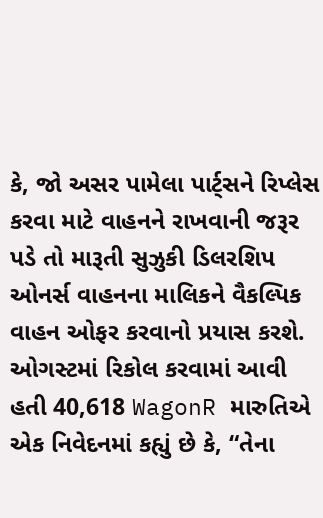કે, જો અસર પામેલા પાર્ટ્સને રિપ્લેસ કરવા માટે વાહનને રાખવાની જરૂર પડે તો મારૂતી સુઝુકી ડિલરશિપ ઓનર્સ વાહનના માલિકને વૈકલ્પિક વાહન ઓફર કરવાનો પ્રયાસ કરશે.
ઓગસ્ટમાં રિકોલ કરવામાં આવી હતી 40,618 WagonR મારુતિએ એક નિવેદનમાં કહ્યું છે કે, “તેના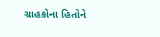ગ્રાહકોના હિતોને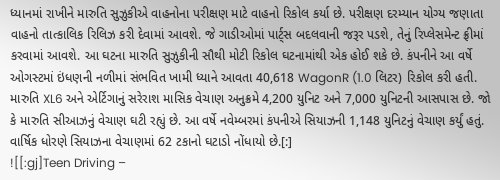ધ્યાનમાં રાખીને મારુતિ સુઝુકીએ વાહનોના પરીક્ષણ માટે વાહનો રિકોલ કર્યા છે. પરીક્ષણ દરમ્યાન યોગ્ય જણાતા વાહનો તાત્કાલિક રિલિઝ કરી દેવામાં આવશે. જે ગાડીઓમાં પાર્ટ્સ બદલવાની જરૂર પડશે, તેનું રિપ્લેસમેન્ટ ફ્રીમાં કરવામાં આવશે. આ ઘટના મારુતિ સુઝુકીની સૌથી મોટી રિકોલ ઘટનામાંથી એક હોઈ શકે છે. કંપનીને આ વર્ષે ઓગસ્ટમાં ઇંધણની નળીમાં સંભવિત ખામી ધ્યાને આવતા 40,618 WagonR (1.0 લિટર) રિકોલ કરી હતી. મારુતિ XL6 અને એર્ટિગાનું સરેરાશ માસિક વેચાણ અનુક્રમે 4,200 યુનિટ અને 7,000 યુનિટની આસપાસ છે. જો કે મારુતિ સીઆઝનું વેચાણ ઘટી રહ્યું છે. આ વર્ષે નવેમ્બરમાં કંપનીએ સિયાઝની 1,148 યુનિટનું વેચાણ કર્યું હતું. વાર્ષિક ધોરણે સિયાઝના વેચાણમાં 62 ટકાનો ઘટાડો નોંધાયો છે.[:]
![[:gj]Teen Driving –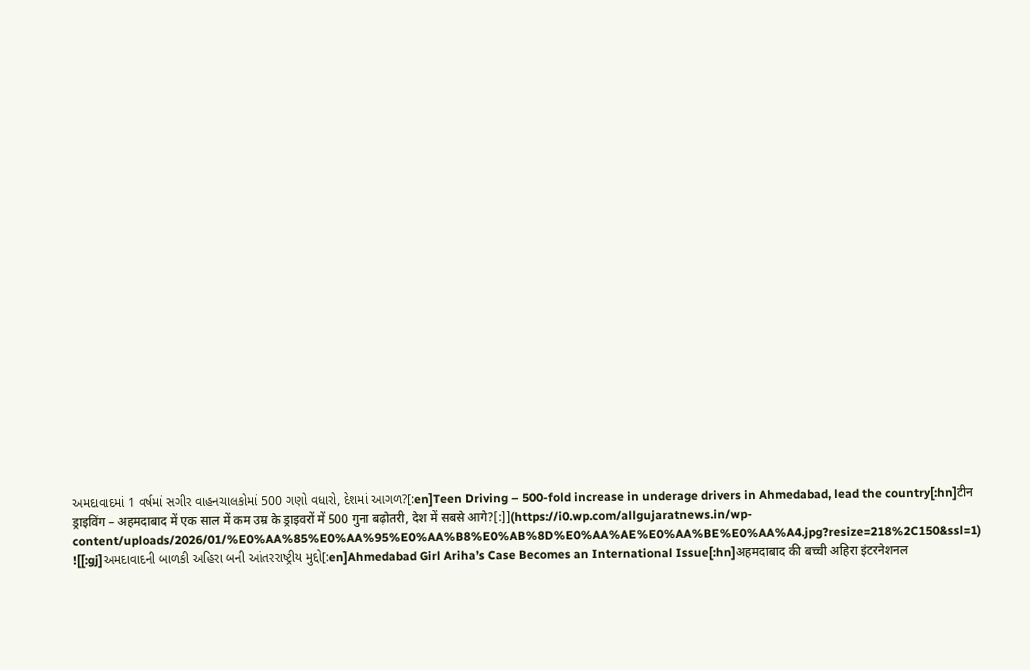અમદાવાદમાં 1 વર્ષમાં સગીર વાહનચાલકોમાં 500 ગણો વધારો, દેશમાં આગળ?[:en]Teen Driving – 500-fold increase in underage drivers in Ahmedabad, lead the country[:hn]टीन ड्राइविंग – अहमदाबाद में एक साल में कम उम्र के ड्राइवरों में 500 गुना बढ़ोतरी, देश में सबसे आगे?[:]](https://i0.wp.com/allgujaratnews.in/wp-content/uploads/2026/01/%E0%AA%85%E0%AA%95%E0%AA%B8%E0%AB%8D%E0%AA%AE%E0%AA%BE%E0%AA%A4.jpg?resize=218%2C150&ssl=1)
![[:gj]અમદાવાદની બાળકી અહિરા બની આંતરરાષ્ટ્રીય મુદ્દો[:en]Ahmedabad Girl Ariha’s Case Becomes an International Issue[:hn]अहमदाबाद की बच्ची अहिरा इंटरनेशनल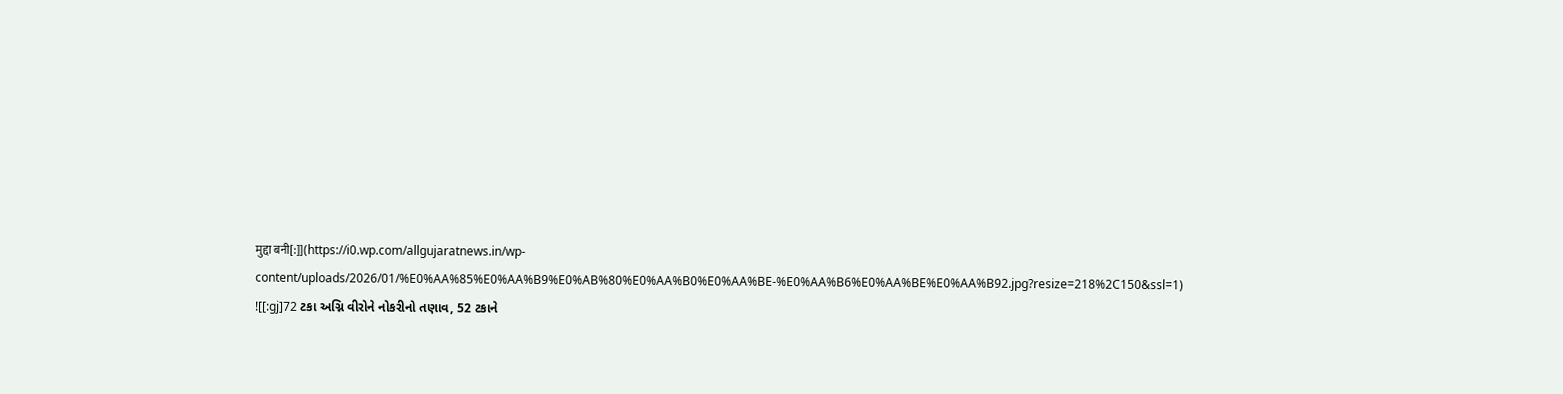मुद्दा बनी[:]](https://i0.wp.com/allgujaratnews.in/wp-content/uploads/2026/01/%E0%AA%85%E0%AA%B9%E0%AB%80%E0%AA%B0%E0%AA%BE-%E0%AA%B6%E0%AA%BE%E0%AA%B92.jpg?resize=218%2C150&ssl=1)
![[:gj]72 ટકા અગ્નિ વીરોને નોકરીનો તણાવ, 52 ટકાને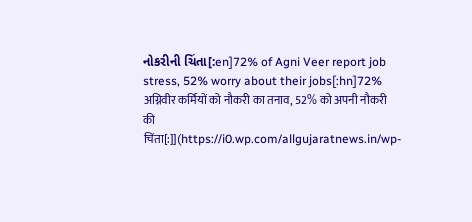નોકરીની ચિંતા[:en]72% of Agni Veer report job stress, 52% worry about their jobs[:hn]72% अग्निवीर कर्मियों को नौकरी का तनाव, 52% को अपनी नौकरी की चिंता[:]](https://i0.wp.com/allgujaratnews.in/wp-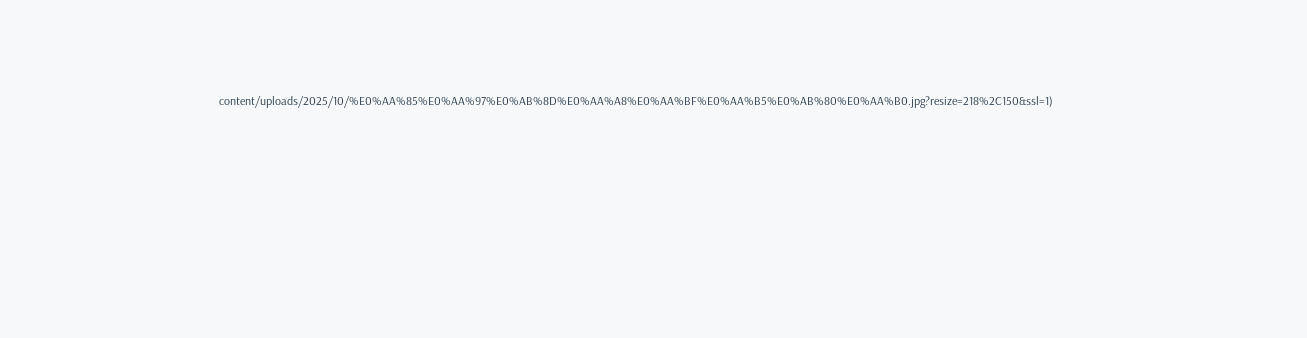content/uploads/2025/10/%E0%AA%85%E0%AA%97%E0%AB%8D%E0%AA%A8%E0%AA%BF%E0%AA%B5%E0%AB%80%E0%AA%B0.jpg?resize=218%2C150&ssl=1)